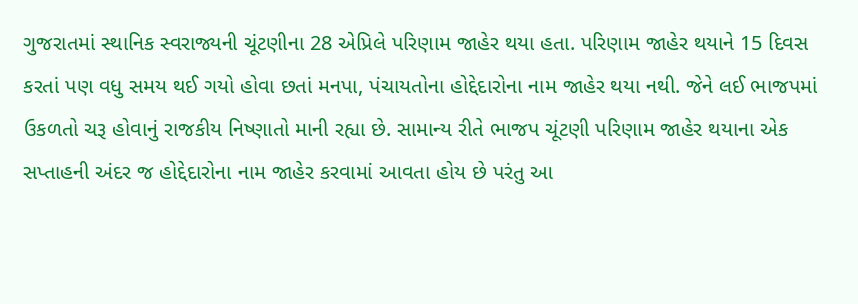ગુજરાતમાં સ્થાનિક સ્વરાજ્યની ચૂંટણીના 28 એપ્રિલે પરિણામ જાહેર થયા હતા. પરિણામ જાહેર થયાને 15 દિવસ કરતાં પણ વધુ સમય થઈ ગયો હોવા છતાં મનપા, પંચાયતોના હોદ્દેદારોના નામ જાહેર થયા નથી. જેને લઈ ભાજપમાં ઉકળતો ચરૂ હોવાનું રાજકીય નિષ્ણાતો માની રહ્યા છે. સામાન્ય રીતે ભાજપ ચૂંટણી પરિણામ જાહેર થયાના એક સપ્તાહની અંદર જ હોદ્દેદારોના નામ જાહેર કરવામાં આવતા હોય છે પરંતુ આ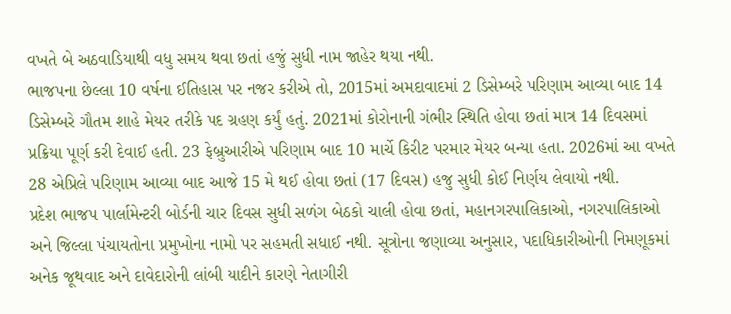વખતે બે અઠવાડિયાથી વધુ સમય થવા છતાં હજું સુધી નામ જાહેર થયા નથી.
ભાજપના છેલ્લા 10 વર્ષના ઈતિહાસ પર નજર કરીએ તો, 2015માં અમદાવાદમાં 2 ડિસેમ્બરે પરિણામ આવ્યા બાદ 14 ડિસેમ્બરે ગૌતમ શાહે મેયર તરીકે પદ ગ્રહણ કર્યું હતું. 2021માં કોરોનાની ગંભીર સ્થિતિ હોવા છતાં માત્ર 14 દિવસમાં પ્રક્રિયા પૂર્ણ કરી દેવાઈ હતી. 23 ફેબ્રુઆરીએ પરિણામ બાદ 10 માર્ચે કિરીટ પરમાર મેયર બન્યા હતા. 2026માં આ વખતે 28 એપ્રિલે પરિણામ આવ્યા બાદ આજે 15 મે થઈ હોવા છતાં (17 દિવસ) હજુ સુધી કોઈ નિર્ણય લેવાયો નથી.
પ્રદેશ ભાજપ પાર્લામેન્ટરી બોર્ડની ચાર દિવસ સુધી સળંગ બેઠકો ચાલી હોવા છતાં, મહાનગરપાલિકાઓ, નગરપાલિકાઓ અને જિલ્લા પંચાયતોના પ્રમુખોના નામો પર સહમતી સધાઈ નથી. સૂત્રોના જણાવ્યા અનુસાર, પદાધિકારીઓની નિમણૂકમાં અનેક જૂથવાદ અને દાવેદારોની લાંબી યાદીને કારણે નેતાગીરી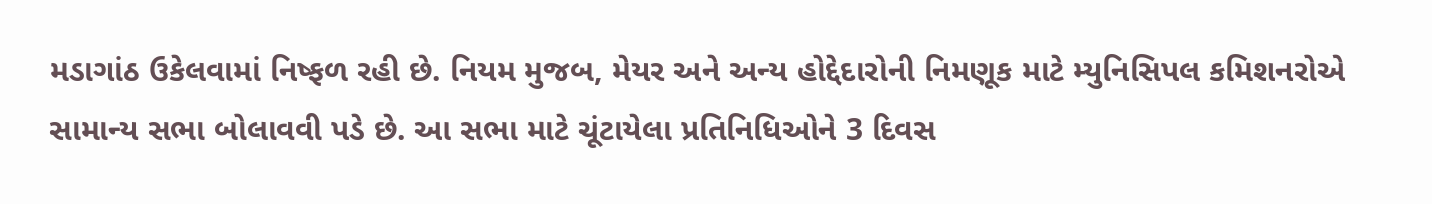મડાગાંઠ ઉકેલવામાં નિષ્ફળ રહી છે. નિયમ મુજબ, મેયર અને અન્ય હોદ્દેદારોની નિમણૂક માટે મ્યુનિસિપલ કમિશનરોએ સામાન્ય સભા બોલાવવી પડે છે. આ સભા માટે ચૂંટાયેલા પ્રતિનિધિઓને 3 દિવસ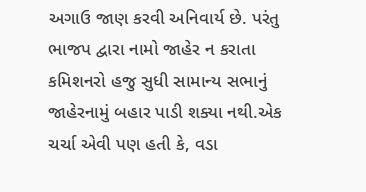અગાઉ જાણ કરવી અનિવાર્ય છે. પરંતુ ભાજપ દ્વારા નામો જાહેર ન કરાતા કમિશનરો હજુ સુધી સામાન્ય સભાનું જાહેરનામું બહાર પાડી શક્યા નથી.એક ચર્ચા એવી પણ હતી કે, વડા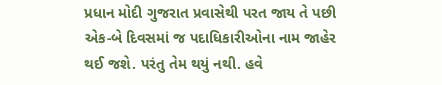પ્રધાન મોદી ગુજરાત પ્રવાસેથી પરત જાય તે પછી એક-બે દિવસમાં જ પદાધિકારીઓના નામ જાહેર થઈ જશે. પરંતુ તેમ થયું નથી. હવે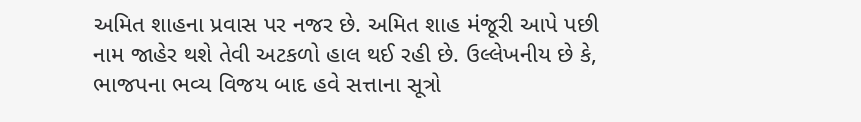અમિત શાહના પ્રવાસ પર નજર છે. અમિત શાહ મંજૂરી આપે પછી નામ જાહેર થશે તેવી અટકળો હાલ થઈ રહી છે. ઉલ્લેખનીય છે કે, ભાજપના ભવ્ય વિજય બાદ હવે સત્તાના સૂત્રો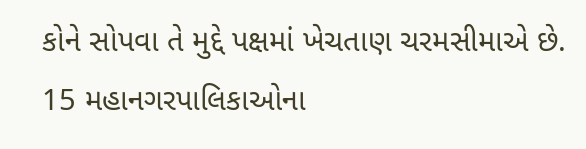કોને સોપવા તે મુદ્દે પક્ષમાં ખેચતાણ ચરમસીમાએ છે. 15 મહાનગરપાલિકાઓના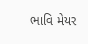ભાવિ મેયર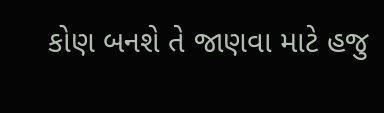કોણ બનશે તે જાણવા માટે હજુ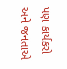પણ કાર્યકરો અને જનતાએ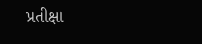પ્રતીક્ષા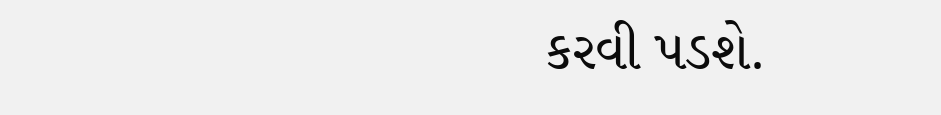કરવી પડશે.